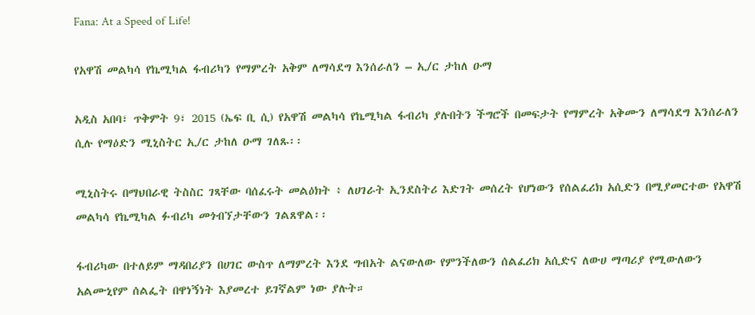Fana: At a Speed of Life!

የአዋሽ መልካሳ የኬሚካል ፋብሪካን የማምረት አቅም ለማሳደግ እንሰራለን – ኢ/ር ታከለ ዑማ

አዲስ አበባ፣ ጥቅምት 9፣ 2015 (ኤፍ ቢ ሲ) የአዋሽ መልካሳ የኬሚካል ፋብሪካ ያሉበትን ችግሮች በመፍታት የማምረት አቅሙን ለማሳደግ እንሰራለን ሲሉ የማዕድን ሚኒስትር ኢ/ር ታከለ ዑማ ገለጹ፡፡

ሚኒስትሩ በማህበራዊ ትስስር ገጻቸው ባሰፈሩት መልዕክት ፥ ለሀገራት ኢንደስትሪ እድገት መሰረት የሆነውን የሰልፈሪክ አሲድን በሚያመርተው የአዋሽ መልካሳ የኬሚካል ፉብሪካ መጎብኘታቸውን ገልጸዋል፡፡

ፋብሪካው በተለይም ማዳበሪያን በሀገር ውስጥ ለማምረት እንደ ግብአት ልናውለው የምንችለውን ሰልፈሪክ አሲድና ለውሀ ማጣሪያ የሚውለውን አልሙኒየም ሰልፌት በዋነኝነት እያመረተ ይገኛልም ነው ያሉት።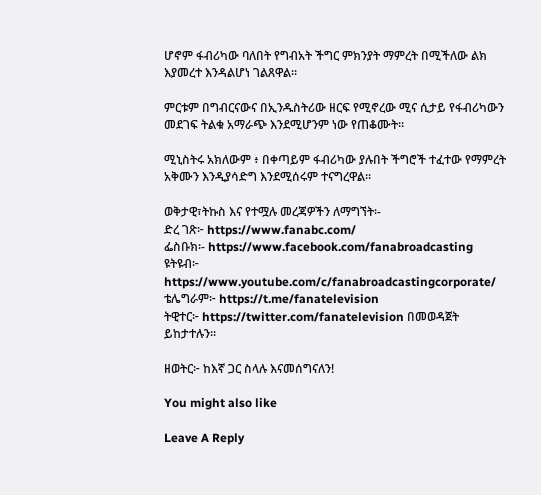ሆኖም ፋብሪካው ባለበት የግብአት ችግር ምክንያት ማምረት በሚችለው ልክ እያመረተ እንዳልሆነ ገልጸዋል፡፡

ምርቱም በግብርናውና በኢንዱስትሪው ዘርፍ የሚኖረው ሚና ሲታይ የፋብሪካውን መደገፍ ትልቁ አማራጭ እንደሚሆንም ነው የጠቆሙት፡፡

ሚኒስትሩ አክለውም ፥ በቀጣይም ፋብሪካው ያሉበት ችግሮች ተፈተው የማምረት አቅሙን እንዲያሳድግ እንደሚሰሩም ተናግረዋል፡፡

ወቅታዊ፣ትኩስ እና የተሟሉ መረጃዎችን ለማግኘት፡-
ድረ ገጽ፦ https://www.fanabc.com/
ፌስቡክ፡- https://www.facebook.com/fanabroadcasting
ዩትዩብ፦ https://www.youtube.com/c/fanabroadcastingcorporate/
ቴሌግራም፦ https://t.me/fanatelevision
ትዊተር፦ https://twitter.com/fanatelevision በመወዳጀት ይከታተሉን፡፡

ዘወትር፦ ከእኛ ጋር ስላሉ እናመሰግናለን!

You might also like

Leave A Reply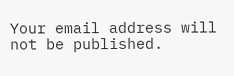Your email address will not be published.